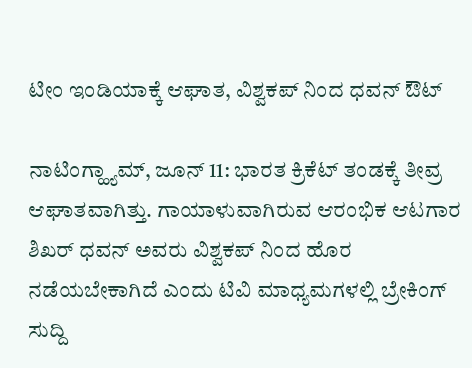ಟೀಂ ಇಂಡಿಯಾಕ್ಕೆ ಆಘಾತ, ವಿಶ್ವಕಪ್ ನಿಂದ ಧವನ್ ಔಟ್

ನಾಟಿಂಗ್ಹ್ಯಾಮ್, ಜೂನ್ 11: ಭಾರತ ಕ್ರಿಕೆಟ್ ತಂಡಕ್ಕೆ ತೀವ್ರ ಆಘಾತವಾಗಿತ್ತು. ಗಾಯಾಳುವಾಗಿರುವ ಆರಂಭಿಕ ಆಟಗಾರ ಶಿಖರ್ ಧವನ್ ಅವರು ವಿಶ್ವಕಪ್ ನಿಂದ ಹೊರ ನಡೆಯಬೇಕಾಗಿದೆ ಎಂದು ಟಿವಿ ಮಾಧ್ಯಮಗಳಲ್ಲಿ ಬ್ರೇಕಿಂಗ್ ಸುದ್ದಿ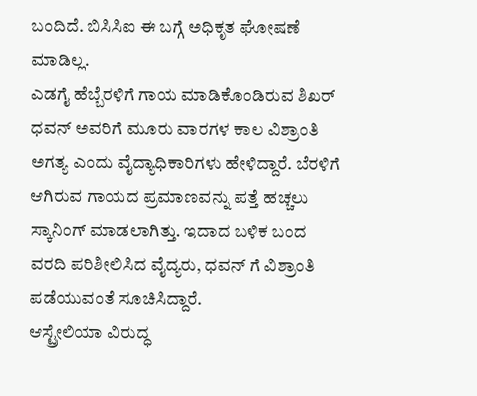ಬಂದಿದೆ. ಬಿಸಿಸಿಐ ಈ ಬಗ್ಗೆ ಅಧಿಕೃತ ಘೋಷಣೆ ಮಾಡಿಲ್ಲ.
ಎಡಗೈ ಹೆಬ್ಬೆರಳಿಗೆ ಗಾಯ ಮಾಡಿಕೊಂಡಿರುವ ಶಿಖರ್ ಧವನ್ ಅವರಿಗೆ ಮೂರು ವಾರಗಳ ಕಾಲ ವಿಶ್ರಾಂತಿ ಅಗತ್ಯ ಎಂದು ವೈದ್ಯಾಧಿಕಾರಿಗಳು ಹೇಳಿದ್ದಾರೆ. ಬೆರಳಿಗೆ ಆಗಿರುವ ಗಾಯದ ಪ್ರಮಾಣವನ್ನು ಪತ್ತೆ ಹಚ್ಚಲು ಸ್ಕಾನಿಂಗ್ ಮಾಡಲಾಗಿತ್ತು. ಇದಾದ ಬಳಿಕ ಬಂದ ವರದಿ ಪರಿಶೀಲಿಸಿದ ವೈದ್ಯರು, ಧವನ್ ಗೆ ವಿಶ್ರಾಂತಿ ಪಡೆಯುವಂತೆ ಸೂಚಿಸಿದ್ದಾರೆ.
ಆಸ್ಟ್ರೇಲಿಯಾ ವಿರುದ್ಧ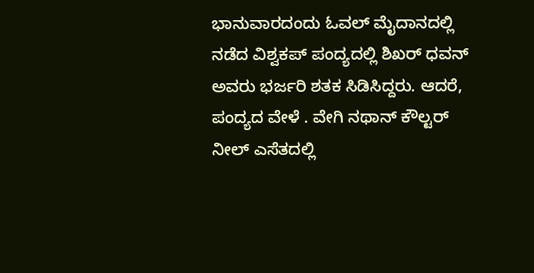ಭಾನುವಾರದಂದು ಓವಲ್ ಮೈದಾನದಲ್ಲಿ ನಡೆದ ವಿಶ್ವಕಪ್ ಪಂದ್ಯದಲ್ಲಿ ಶಿಖರ್ ಧವನ್ ಅವರು ಭರ್ಜರಿ ಶತಕ ಸಿಡಿಸಿದ್ದರು. ಆದರೆ, ಪಂದ್ಯದ ವೇಳೆ . ವೇಗಿ ನಥಾನ್ ಕೌಲ್ಟರ್ ನೀಲ್ ಎಸೆತದಲ್ಲಿ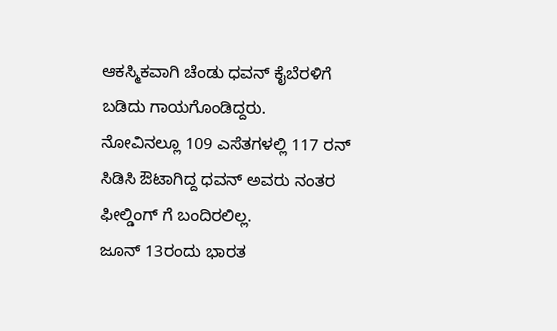ಆಕಸ್ಮಿಕವಾಗಿ ಚೆಂಡು ಧವನ್ ಕೈಬೆರಳಿಗೆ ಬಡಿದು ಗಾಯಗೊಂಡಿದ್ದರು.
ನೋವಿನಲ್ಲೂ 109 ಎಸೆತಗಳಲ್ಲಿ 117 ರನ್ ಸಿಡಿಸಿ ಔಟಾಗಿದ್ದ ಧವನ್ ಅವರು ನಂತರ ಫೀಲ್ಡಿಂಗ್ ಗೆ ಬಂದಿರಲಿಲ್ಲ.
ಜೂನ್ 13ರಂದು ಭಾರತ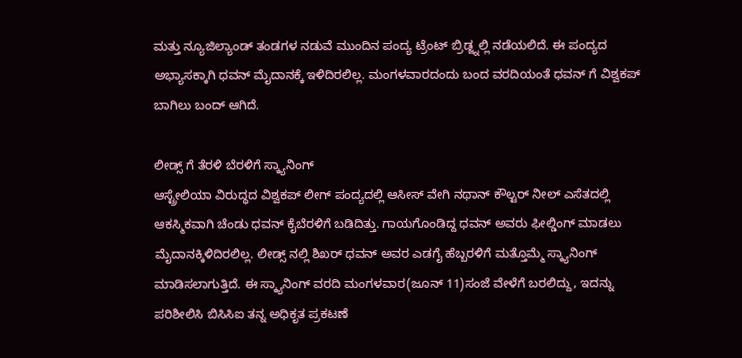ಮತ್ತು ನ್ಯೂಜಿಲ್ಯಾಂಡ್ ತಂಡಗಳ ನಡುವೆ ಮುಂದಿನ ಪಂದ್ಯ ಟ್ರೆಂಟ್ ಬ್ರಿಡ್ಜ್ನಲ್ಲಿ ನಡೆಯಲಿದೆ. ಈ ಪಂದ್ಯದ ಅಭ್ಯಾಸಕ್ಕಾಗಿ ಧವನ್ ಮೈದಾನಕ್ಕೆ ಇಳಿದಿರಲಿಲ್ಲ. ಮಂಗಳವಾರದಂದು ಬಂದ ವರದಿಯಂತೆ ಧವನ್ ಗೆ ವಿಶ್ವಕಪ್ ಬಾಗಿಲು ಬಂದ್ ಆಗಿದೆ.

ಲೀಡ್ಸ್ ಗೆ ತೆರಳಿ ಬೆರಳಿಗೆ ಸ್ಕ್ಯಾನಿಂಗ್
ಆಸ್ಟ್ರೇಲಿಯಾ ವಿರುದ್ಧದ ವಿಶ್ವಕಪ್ ಲೀಗ್ ಪಂದ್ಯದಲ್ಲಿ ಆಸೀಸ್ ವೇಗಿ ನಥಾನ್ ಕೌಲ್ಟರ್ ನೀಲ್ ಎಸೆತದಲ್ಲಿ ಆಕಸ್ಮಿಕವಾಗಿ ಚೆಂಡು ಧವನ್ ಕೈಬೆರಳಿಗೆ ಬಡಿದಿತ್ತು. ಗಾಯಗೊಂಡಿದ್ದ ಧವನ್ ಅವರು ಫೀಲ್ಡಿಂಗ್ ಮಾಡಲು ಮೈದಾನಕ್ಕಿಳಿದಿರಲಿಲ್ಲ. ಲೀಡ್ಸ್ ನಲ್ಲಿ ಶಿಖರ್ ಧವನ್ ಅವರ ಎಡಗೈ ಹೆಬ್ಬರಳಿಗೆ ಮತ್ತೊಮ್ಮೆ ಸ್ಕ್ಯಾನಿಂಗ್ ಮಾಡಿಸಲಾಗುತ್ತಿದೆ. ಈ ಸ್ಕ್ಯಾನಿಂಗ್ ವರದಿ ಮಂಗಳವಾರ(ಜೂನ್ 11)ಸಂಜೆ ವೇಳೆಗೆ ಬರಲಿದ್ದು, ಇದನ್ನು ಪರಿಶೀಲಿಸಿ ಬಿಸಿಸಿಐ ತನ್ನ ಅಧಿಕೃತ ಪ್ರಕಟಣೆ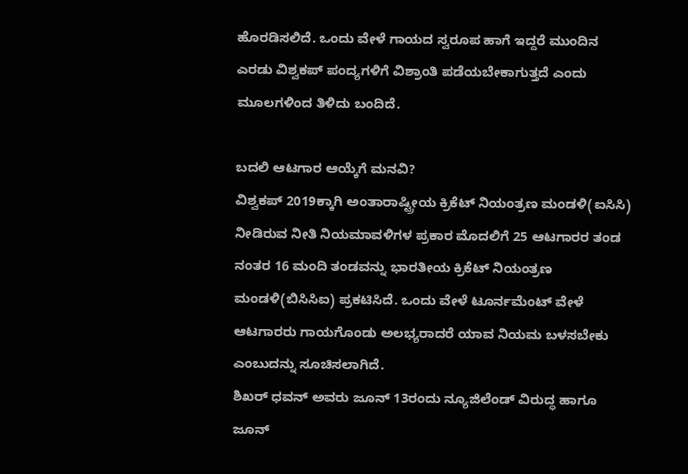ಹೊರಡಿಸಲಿದೆ. ಒಂದು ವೇಳೆ ಗಾಯದ ಸ್ವರೂಪ ಹಾಗೆ ಇದ್ದರೆ ಮುಂದಿನ ಎರಡು ವಿಶ್ವಕಪ್ ಪಂದ್ಯಗಳಿಗೆ ವಿಶ್ರಾಂತಿ ಪಡೆಯಬೇಕಾಗುತ್ತದೆ ಎಂದು ಮೂಲಗಳಿಂದ ತಿಳಿದು ಬಂದಿದೆ.

ಬದಲಿ ಆಟಗಾರ ಆಯ್ಕೆಗೆ ಮನವಿ?
ವಿಶ್ವಕಪ್ 2019ಕ್ಕಾಗಿ ಅಂತಾರಾಷ್ಟ್ರೀಯ ಕ್ರಿಕೆಟ್ ನಿಯಂತ್ರಣ ಮಂಡಳಿ(ಐಸಿಸಿ) ನೀಡಿರುವ ನೀತಿ ನಿಯಮಾವಳಿಗಳ ಪ್ರಕಾರ ಮೊದಲಿಗೆ 25 ಆಟಗಾರರ ತಂಡ ನಂತರ 16 ಮಂದಿ ತಂಡವನ್ನು ಭಾರತೀಯ ಕ್ರಿಕೆಟ್ ನಿಯಂತ್ರಣ ಮಂಡಳಿ(ಬಿಸಿಸಿಐ) ಪ್ರಕಟಿಸಿದೆ. ಒಂದು ವೇಳೆ ಟೂರ್ನಮೆಂಟ್ ವೇಳೆ ಆಟಗಾರರು ಗಾಯಗೊಂಡು ಅಲಭ್ಯರಾದರೆ ಯಾವ ನಿಯಮ ಬಳಸಬೇಕು ಎಂಬುದನ್ನು ಸೂಚಿಸಲಾಗಿದೆ.
ಶಿಖರ್ ಧವನ್ ಅವರು ಜೂನ್ 13ರಂದು ನ್ಯೂಜಿಲೆಂಡ್ ವಿರುದ್ಧ ಹಾಗೂ ಜೂನ್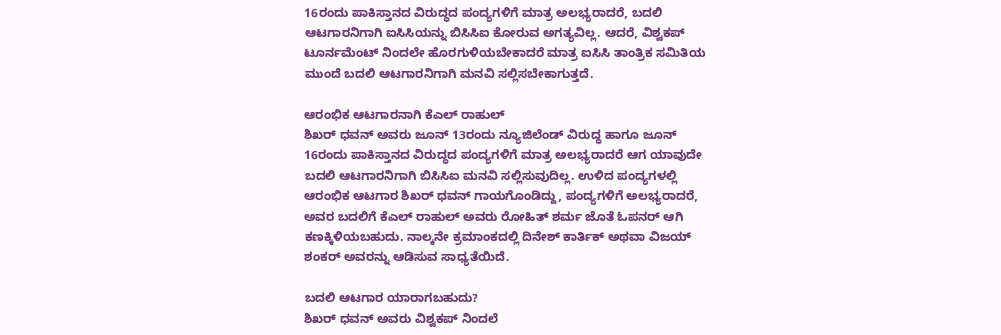16ರಂದು ಪಾಕಿಸ್ತಾನದ ವಿರುದ್ಧದ ಪಂದ್ಯಗಳಿಗೆ ಮಾತ್ರ ಅಲಭ್ಯರಾದರೆ, ಬದಲಿ ಆಟಗಾರನಿಗಾಗಿ ಐಸಿಸಿಯನ್ನು ಬಿಸಿಸಿಐ ಕೋರುವ ಅಗತ್ಯವಿಲ್ಲ. ಆದರೆ, ವಿಶ್ವಕಪ್ ಟೂರ್ನಮೆಂಟ್ ನಿಂದಲೇ ಹೊರಗುಳಿಯಬೇಕಾದರೆ ಮಾತ್ರ ಐಸಿಸಿ ತಾಂತ್ರಿಕ ಸಮಿತಿಯ ಮುಂದೆ ಬದಲಿ ಆಟಗಾರನಿಗಾಗಿ ಮನವಿ ಸಲ್ಲಿಸಬೇಕಾಗುತ್ತದೆ.

ಆರಂಭಿಕ ಆಟಗಾರನಾಗಿ ಕೆಎಲ್ ರಾಹುಲ್
ಶಿಖರ್ ಧವನ್ ಅವರು ಜೂನ್ 13ರಂದು ನ್ಯೂಜಿಲೆಂಡ್ ವಿರುದ್ಧ ಹಾಗೂ ಜೂನ್ 16ರಂದು ಪಾಕಿಸ್ತಾನದ ವಿರುದ್ಧದ ಪಂದ್ಯಗಳಿಗೆ ಮಾತ್ರ ಅಲಭ್ಯರಾದರೆ ಆಗ ಯಾವುದೇ ಬದಲಿ ಆಟಗಾರನಿಗಾಗಿ ಬಿಸಿಸಿಐ ಮನವಿ ಸಲ್ಲಿಸುವುದಿಲ್ಲ. ಉಳಿದ ಪಂದ್ಯಗಳಲ್ಲಿ ಆರಂಭಿಕ ಆಟಗಾರ ಶಿಖರ್ ಧವನ್ ಗಾಯಗೊಂಡಿದ್ದು, ಪಂದ್ಯಗಳಿಗೆ ಅಲಭ್ಯರಾದರೆ, ಅವರ ಬದಲಿಗೆ ಕೆಎಲ್ ರಾಹುಲ್ ಅವರು ರೋಹಿತ್ ಶರ್ಮ ಜೊತೆ ಓಪನರ್ ಆಗಿ ಕಣಕ್ಕಿಳಿಯಬಹುದು. ನಾಲ್ಕನೇ ಕ್ರಮಾಂಕದಲ್ಲಿ ದಿನೇಶ್ ಕಾರ್ತಿಕ್ ಅಥವಾ ವಿಜಯ್ ಶಂಕರ್ ಅವರನ್ನು ಆಡಿಸುವ ಸಾಧ್ಯತೆಯಿದೆ.

ಬದಲಿ ಆಟಗಾರ ಯಾರಾಗಬಹುದು?
ಶಿಖರ್ ಧವನ್ ಅವರು ವಿಶ್ವಕಪ್ ನಿಂದಲೆ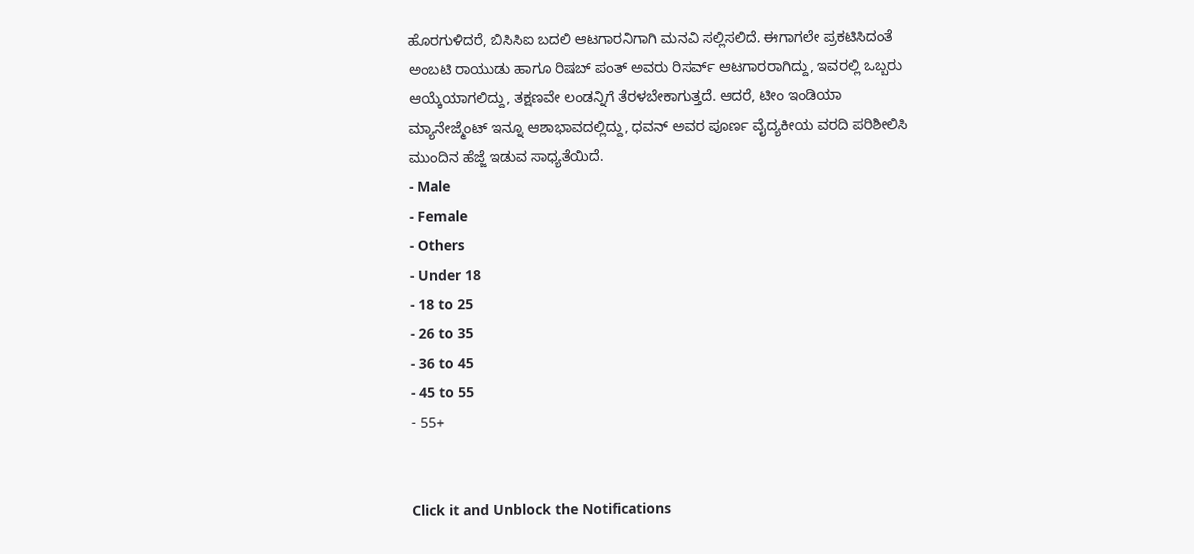ಹೊರಗುಳಿದರೆ, ಬಿಸಿಸಿಐ ಬದಲಿ ಆಟಗಾರನಿಗಾಗಿ ಮನವಿ ಸಲ್ಲಿಸಲಿದೆ. ಈಗಾಗಲೇ ಪ್ರಕಟಿಸಿದಂತೆ ಅಂಬಟಿ ರಾಯುಡು ಹಾಗೂ ರಿಷಬ್ ಪಂತ್ ಅವರು ರಿಸರ್ವ್ ಆಟಗಾರರಾಗಿದ್ದು, ಇವರಲ್ಲಿ ಒಬ್ಬರು ಆಯ್ಕೆಯಾಗಲಿದ್ದು, ತಕ್ಷಣವೇ ಲಂಡನ್ನಿಗೆ ತೆರಳಬೇಕಾಗುತ್ತದೆ. ಆದರೆ, ಟೀಂ ಇಂಡಿಯಾ ಮ್ಯಾನೇಜ್ಮೆಂಟ್ ಇನ್ನೂ ಆಶಾಭಾವದಲ್ಲಿದ್ದು, ಧವನ್ ಅವರ ಪೂರ್ಣ ವೈದ್ಯಕೀಯ ವರದಿ ಪರಿಶೀಲಿಸಿ ಮುಂದಿನ ಹೆಜ್ಜೆ ಇಡುವ ಸಾಧ್ಯತೆಯಿದೆ.
- Male
- Female
- Others
- Under 18
- 18 to 25
- 26 to 35
- 36 to 45
- 45 to 55
- 55+


Click it and Unblock the Notifications